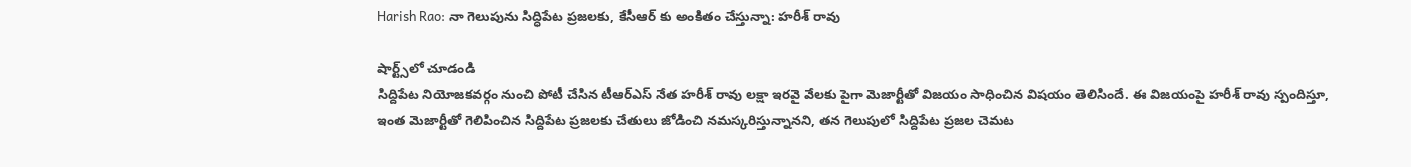Harish Rao: నా గెలుపును సిద్ధిపేట ప్రజలకు, కేసీఆర్ కు అంకితం చేస్తున్నా: హరీశ్ రావు

షార్ట్స్‌లో చూడండి
సిద్దిపేట నియోజకవర్గం నుంచి పోటీ చేసిన టీఆర్ఎస్ నేత హరీశ్ రావు లక్షా ఇరవై వేలకు పైగా మెజార్టీతో విజయం సాధించిన విషయం తెలిసిందే. ఈ విజయంపై హరీశ్ రావు స్పందిస్తూ, ఇంత మెజార్టీతో గెలిపించిన సిద్దిపేట ప్రజలకు చేతులు జోడించి నమస్కరిస్తున్నానని, తన గెలుపులో సిద్దిపేట ప్రజల చెమట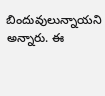బిందువులున్నాయని అన్నారు. ఈ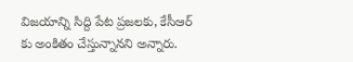విజయాన్ని సిద్ది పేట ప్రజలకు, కేసీఆర్ కు అంకితం చేస్తున్నానని అన్నారు.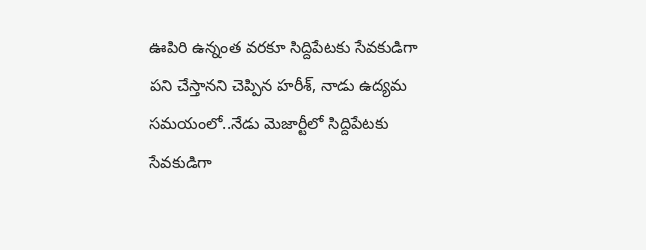ఊపిరి ఉన్నంత వరకూ సిద్దిపేటకు సేవకుడిగా పని చేస్తానని చెప్పిన హరీశ్, నాడు ఉద్యమ సమయంలో..నేడు మెజార్టీలో సిద్దిపేటకు సేవకుడిగా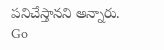పనిచేస్తానని అన్నారు.
Go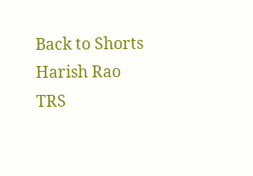Back to Shorts
Harish Rao
TRS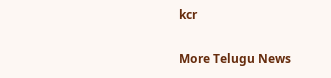kcr

More Telugu News